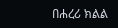በሐረሪ ክልል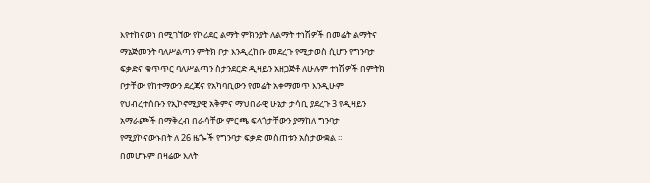እየተከናወነ በሚገኘው የኮሪደር ልማት ምክንያት ለልማት ተነሽዎች በመሬት ልማትና ማኔጅመንት ባለሥልጣን ምትክ ቦታ እንዲረከቡ መደረጉ የሚታወስ ሲሆን የግንባታ ፍቃድና ቁጥጥር ባለሥልጣን ስታንደርድ ዲዛይን አዘጋጅቶ ለሁሉም ተነሽዎች በምትክ ቦታቸው የከተማውን ደረጃና የአካባቢውን የመሬት አቀማመጥ እንዲሁም የህብረተሰቡን የኢኮኖሚያዊ አቅምና ማህበራዊ ሁኔታ ታሳቢ ያደረጉ 3 የዲዛይን አማራጮች በማቅረብ በራሳቸው ምርጫ ፍላጎታቸውን ያማከለ ግንባታ የሚያኮናውኑበት ለ 26 ዜጐች የግንባታ ፍቃድ መስጠቱን አስታውቋል ።
በመሆኑም በዛሬው እለት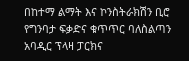በከተማ ልማት እና ኮንስትራክሽን ቢሮ የግንባታ ፍቃድና ቁጥጥር ባለስልጣን አባዲር ፕላዛ ፓርክና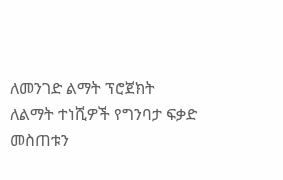ለመንገድ ልማት ፕሮጀክት ለልማት ተነሺዎች የግንባታ ፍቃድ መስጠቱን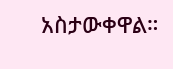አስታውቀዋል።